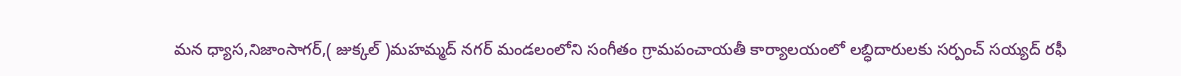మన ధ్యాస,నిజాంసాగర్,( జుక్కల్ )మహమ్మద్ నగర్ మండలంలోని సంగీతం గ్రామపంచాయతీ కార్యాలయంలో లబ్ధిదారులకు సర్పంచ్ సయ్యద్ రఫీ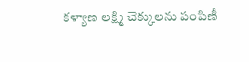కళ్యాణ లక్ష్మి చెక్కులను పంపిణీ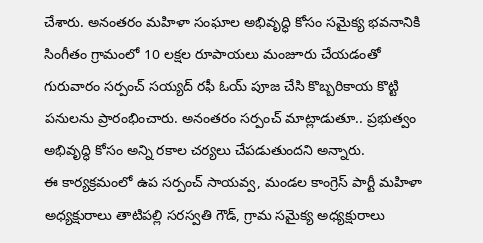చేశారు. అనంతరం మహిళా సంఘాల అభివృద్ధి కోసం సమైక్య భవనానికి సింగీతం గ్రామంలో 10 లక్షల రూపాయలు మంజూరు చేయడంతో గురువారం సర్పంచ్ సయ్యద్ రఫీ ఓయ్ పూజ చేసి కొబ్బరికాయ కొట్టి పనులను ప్రారంభించారు. అనంతరం సర్పంచ్ మాట్లాడుతూ.. ప్రభుత్వం అభివృద్ధి కోసం అన్ని రకాల చర్యలు చేపడుతుందని అన్నారు.
ఈ కార్యక్రమంలో ఉప సర్పంచ్ సాయవ్వ, మండల కాంగ్రెస్ పార్టీ మహిళా అధ్యక్షురాలు తాటిపల్లి సరస్వతి గౌడ్, గ్రామ సమైక్య అధ్యక్షురాలు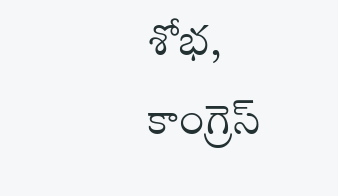శోభ, కాంగ్రెస్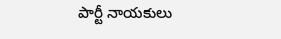పార్టీ నాయకులు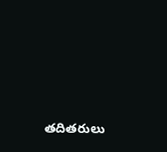తదితరులు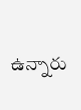ఉన్నారు